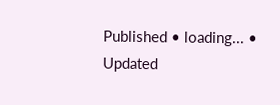Published • loading... • Updated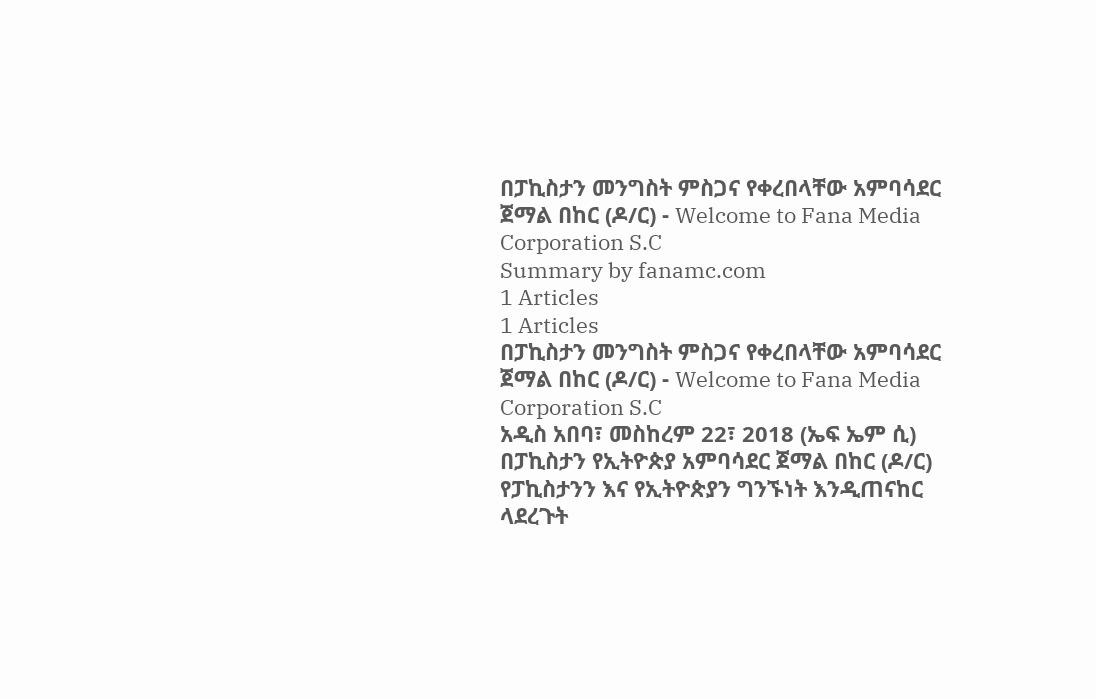በፓኪስታን መንግስት ምስጋና የቀረበላቸው አምባሳደር ጀማል በከር (ዶ/ር) - Welcome to Fana Media Corporation S.C
Summary by fanamc.com
1 Articles
1 Articles
በፓኪስታን መንግስት ምስጋና የቀረበላቸው አምባሳደር ጀማል በከር (ዶ/ር) - Welcome to Fana Media Corporation S.C
አዲስ አበባ፣ መስከረም 22፣ 2018 (ኤፍ ኤም ሲ) በፓኪስታን የኢትዮጵያ አምባሳደር ጀማል በከር (ዶ/ር) የፓኪስታንን እና የኢትዮጵያን ግንኙነት እንዲጠናከር ላደረጉት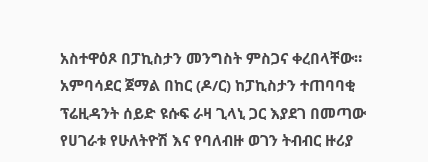አስተዋዕጾ በፓኪስታን መንግስት ምስጋና ቀረበላቸው። አምባሳደር ጀማል በከር (ዶ/ር) ከፓኪስታን ተጠባባቂ ፕሬዚዳንት ሰይድ ዩሱፍ ራዛ ጊላኒ ጋር እያደገ በመጣው የሀገራቱ የሁለትዮሽ እና የባለብዙ ወገን ትብብር ዙሪያ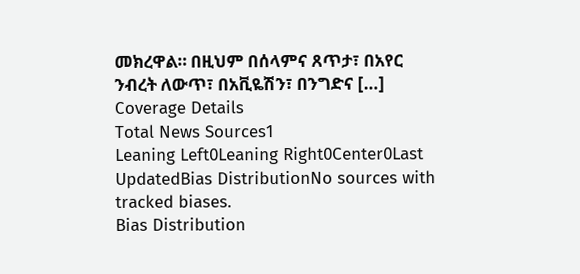መክረዋል። በዚህም በሰላምና ጸጥታ፣ በአየር ንብረት ለውጥ፣ በአቪዬሽን፣ በንግድና […]
Coverage Details
Total News Sources1
Leaning Left0Leaning Right0Center0Last UpdatedBias DistributionNo sources with tracked biases.
Bias Distribution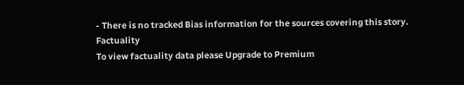- There is no tracked Bias information for the sources covering this story.
Factuality
To view factuality data please Upgrade to Premium